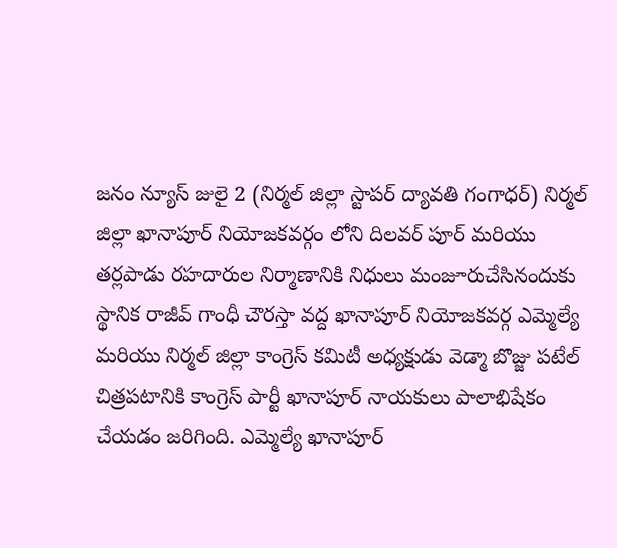జనం న్యూస్ జులై 2 (నిర్మల్ జిల్లా స్టాపర్ ద్యావతి గంగాధర్) నిర్మల్ జిల్లా ఖానాపూర్ నియోజకవర్గం లోని దిలవర్ పూర్ మరియు తర్లపాడు రహదారుల నిర్మాణానికి నిధులు మంజూరుచేసినందుకు స్థానిక రాజీవ్ గాంధీ చౌరస్తా వద్ద ఖానాపూర్ నియోజకవర్గ ఎమ్మెల్యే మరియు నిర్మల్ జిల్లా కాంగ్రెస్ కమిటీ అధ్యక్షుడు వెడ్మా బొజ్జు పటేల్ చిత్రపటానికి కాంగ్రెస్ పార్టీ ఖానాపూర్ నాయకులు పాలాభిషేకం చేయడం జరిగింది. ఎమ్మెల్యే ఖానాపూర్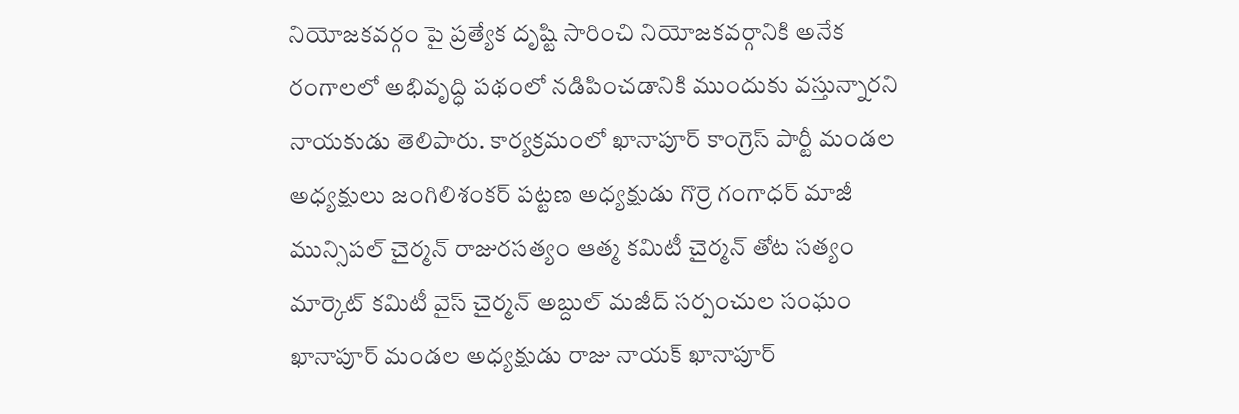నియోజకవర్గం పై ప్రత్యేక దృష్టి సారించి నియోజకవర్గానికి అనేక రంగాలలో అభివృద్ధి పథంలో నడిపించడానికి ముందుకు వస్తున్నారని నాయకుడు తెలిపారు. కార్యక్రమంలో ఖానాపూర్ కాంగ్రెస్ పార్టీ మండల అధ్యక్షులు జంగిలిశంకర్ పట్టణ అధ్యక్షుడు గొర్రె గంగాధర్ మాజీ మున్సిపల్ చైర్మన్ రాజురసత్యం ఆత్మ కమిటీ చైర్మన్ తోట సత్యం మార్కెట్ కమిటీ వైస్ చైర్మన్ అబ్దుల్ మజీద్ సర్పంచుల సంఘం ఖానాపూర్ మండల అధ్యక్షుడు రాజు నాయక్ ఖానాపూర్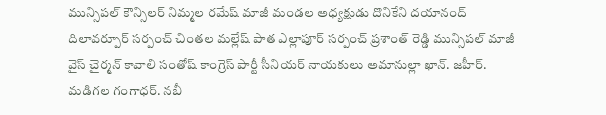మున్సిపల్ కౌన్సిలర్ నిమ్మల రమేష్ మాజీ మండల అధ్యక్షుడు దొనికేని దయానంద్ దిలావర్పూర్ సర్పంచ్ చింతల మల్లేష్ పాత ఎల్లాపూర్ సర్పంచ్ ప్రశాంత్ రెడ్డి మున్సిపల్ మాజీ వైస్ చైర్మన్ కావాలి సంతోష్ కాంగ్రెస్ పార్టీ సీనియర్ నాయకులు అమానుల్లా ఖాన్. జహీర్. మడిగల గంగాధర్. నబీ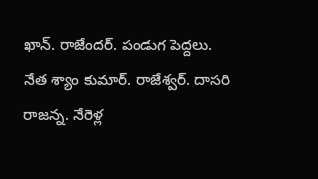ఖాన్. రాజేందర్. పండుగ పెద్దలు. నేత శ్యాం కుమార్. రాజేశ్వర్. దాసరి రాజన్న. నేరెళ్ల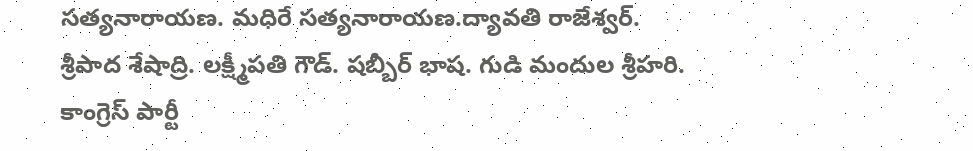సత్యనారాయణ. మధిరే సత్యనారాయణ.ద్యావతి రాజేశ్వర్. శ్రీపాద శేషాద్రి. లక్ష్మీపతి గౌడ్. షబ్బీర్ భాష. గుడి మందుల శ్రీహరి. కాంగ్రెస్ పార్టీ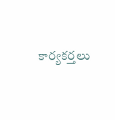కార్యకర్తలు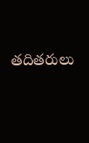తదితరులు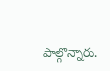పాల్గొన్నారు.